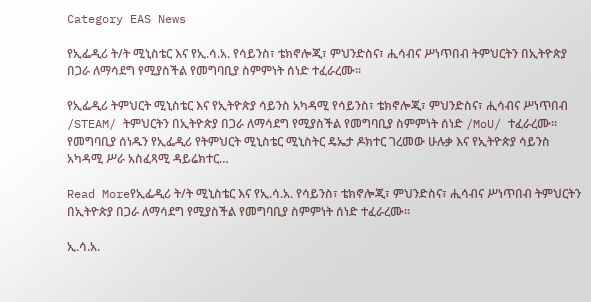Category EAS News

የኢፌዲሪ ት/ት ሚኒስቴር እና የኢ.ሳ.አ. የሳይንስ፣ ቴክኖሎጂ፣ ምህንድስና፣ ሒሳብና ሥነጥበብ ትምህርትን በኢትዮጵያ በጋራ ለማሳደግ የሚያስችል የመግባቢያ ስምምነት ሰነድ ተፈራረሙ፡፡

የኢፌዲሪ ትምህርት ሚኒስቴር እና የኢትዮጵያ ሳይንስ አካዳሚ የሳይንስ፣ ቴክኖሎጂ፣ ምህንድስና፣ ሒሳብና ሥነጥበብ /STEAM/ ትምህርትን በኢትዮጵያ በጋራ ለማሳደግ የሚያስችል የመግባቢያ ስምምነት ሰነድ /MoU/ ተፈራረሙ፡፡ የመግባቢያ ሰነዱን የኢፌዲሪ የትምህርት ሚኒስቴር ሚኒስትር ዴኤታ ዶክተር ገረመው ሁሉቃ እና የኢትዮጵያ ሳይንስ አካዳሚ ሥራ አስፈጻሚ ዳይሬክተር…

Read Moreየኢፌዲሪ ት/ት ሚኒስቴር እና የኢ.ሳ.አ. የሳይንስ፣ ቴክኖሎጂ፣ ምህንድስና፣ ሒሳብና ሥነጥበብ ትምህርትን በኢትዮጵያ በጋራ ለማሳደግ የሚያስችል የመግባቢያ ስምምነት ሰነድ ተፈራረሙ፡፡

ኢ.ሳ.አ.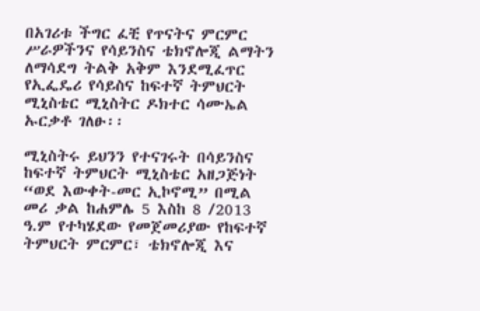በአገሪቱ ችግር ፈቺ የጥናትና ምርምር ሥራዎችንና የሳይንስና ቴክኖሎጂ ልማትን ለማሳደግ ትልቅ አቅም እንደሚፈጥር የኢፌዴሪ የሳይስና ከፍተኛ ትምህርት ሚኒስቴር ሚኒስትር ዶክተር ሳሙኤል ኡርቃቶ ገለፁ፡፡

ሚኒስትሩ ይህንን የተናገሩት በሳይንስና ከፍተኛ ትምህርት ሚኒስቴር አዘጋጅነት “ወደ እውቀት-መር ኢኮኖሚ” በሚል መሪ ቃል ከሐምሌ 5 እስከ 8 /2013 ዓ.ም የተካሄደው የመጀመሪያው የከፍተኛ ትምህርት ምርምር፣ ቴክኖሎጂ እና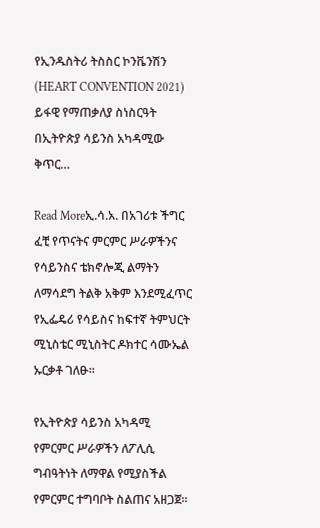የኢንዱስትሪ ትስስር ኮንቬንሽን (HEART CONVENTION 2021) ይፋዊ የማጠቃለያ ስነስርዓት  በኢትዮጵያ ሳይንስ አካዳሚው ቅጥር…

Read Moreኢ.ሳ.አ. በአገሪቱ ችግር ፈቺ የጥናትና ምርምር ሥራዎችንና የሳይንስና ቴክኖሎጂ ልማትን ለማሳደግ ትልቅ አቅም እንደሚፈጥር የኢፌዴሪ የሳይስና ከፍተኛ ትምህርት ሚኒስቴር ሚኒስትር ዶክተር ሳሙኤል ኡርቃቶ ገለፁ፡፡

የኢትዮጵያ ሳይንስ አካዳሚ የምርምር ሥራዎችን ለፖሊሲ ግብዓትነት ለማዋል የሚያስችል የምርምር ተግባቦት ስልጠና አዘጋጀ፡፡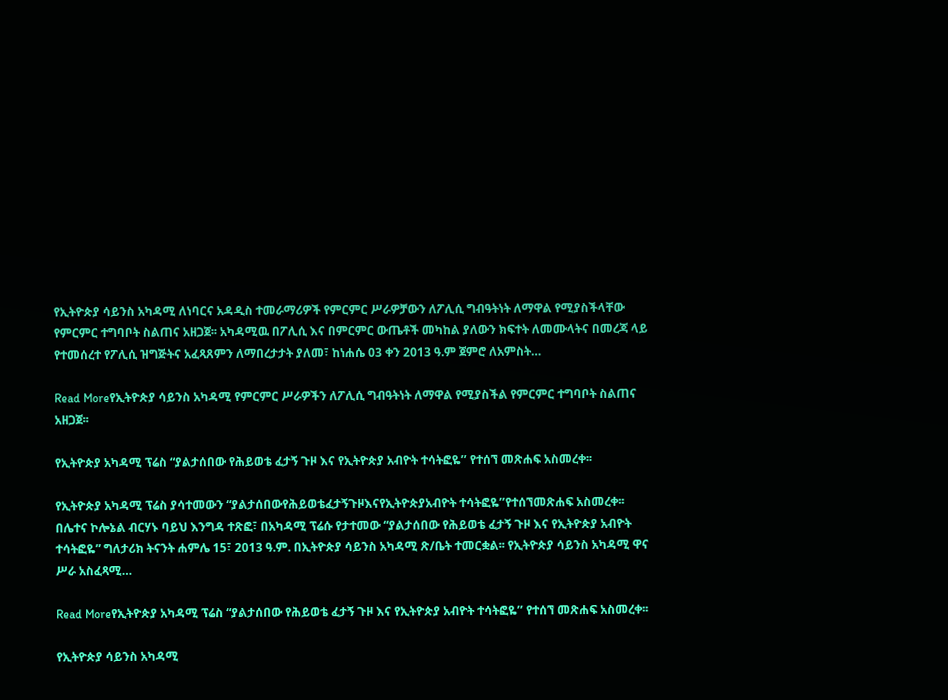የኢትዮጵያ ሳይንስ አካዳሚ ለነባርና አዳዲስ ተመራማሪዎች የምርምር ሥራዎቻውን ለፖሊሲ ግብዓትነት ለማዋል የሚያስችላቸው የምርምር ተግባቦት ስልጠና አዘጋጀ፡፡ አካዳሚዉ በፖሊሲ እና በምርምር ውጤቶች መካከል ያለውን ክፍተት ለመሙላትና በመረጃ ላይ የተመሰረተ የፖሊሲ ዝግጅትና አፈጻጸምን ለማበረታታት ያለመ፣ ከነሐሴ 03 ቀን 2013 ዓ.ም ጀምሮ ለአምስት…

Read Moreየኢትዮጵያ ሳይንስ አካዳሚ የምርምር ሥራዎችን ለፖሊሲ ግብዓትነት ለማዋል የሚያስችል የምርምር ተግባቦት ስልጠና አዘጋጀ፡፡

የኢትዮጵያ አካዳሚ ፕሬስ “ያልታሰበው የሕይወቴ ፈታኝ ጉዞ እና የኢትዮጵያ አብዮት ተሳትፎዬ’’ የተሰኘ መጽሐፍ አስመረቀ፡፡

የኢትዮጵያ አካዳሚ ፕሬስ ያሳተመውን “ያልታሰበውየሕይወቴፈታኝጉዞእናየኢትዮጵያአብዮት ተሳትፎዬ’’የተሰኘመጽሐፍ አስመረቀ፡፡ በሌተና ኮሎኔል ብርሃኑ ባይህ እንግዳ ተጽፎ፣ በአካዳሚ ፕሬሱ የታተመው “ያልታሰበው የሕይወቴ ፈታኝ ጉዞ እና የኢትዮጵያ አብዮት ተሳትፎዬ” ግለታሪክ ትናንት ሐምሌ 15፣ 2013 ዓ.ም. በኢትዮጵያ ሳይንስ አካዳሚ ጽ/ቤት ተመርቋል፡፡ የኢትዮጵያ ሳይንስ አካዳሚ ዋና ሥራ አስፈጻሚ…

Read Moreየኢትዮጵያ አካዳሚ ፕሬስ “ያልታሰበው የሕይወቴ ፈታኝ ጉዞ እና የኢትዮጵያ አብዮት ተሳትፎዬ’’ የተሰኘ መጽሐፍ አስመረቀ፡፡

የኢትዮጵያ ሳይንስ አካዳሚ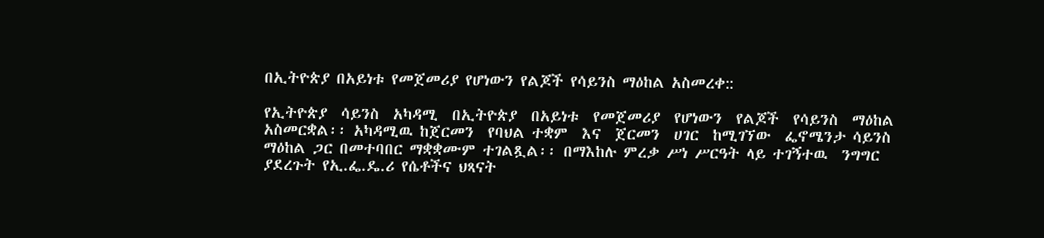በኢትዮጵያ በአይነቱ የመጀመሪያ የሆነውን የልጆች የሳይንስ ማዕከል አስመረቀ::

የኢትዮጵያ  ሳይንስ  አካዳሚ  በኢትዮጵያ  በአይነቱ  የመጀመሪያ  የሆነውን  የልጆች  የሳይንስ  ማዕከል  አስመርቋል፡፡ አካዳሚዉ ከጀርመን  የባህል ተቋም  እና  ጀርመን  ሀገር  ከሚገኘው  ፌኖሜንታ ሳይንስ ማዕከል ጋር በመተባበር ማቋቋሙም ተገልጿል፡፡ በማእከሉ ምረቃ ሥነ ሥርዓት ላይ ተገኝተዉ  ንግግር  ያደረጉት የኢ.ፌ.ዴ.ሪ የሴቶችና ህጻናት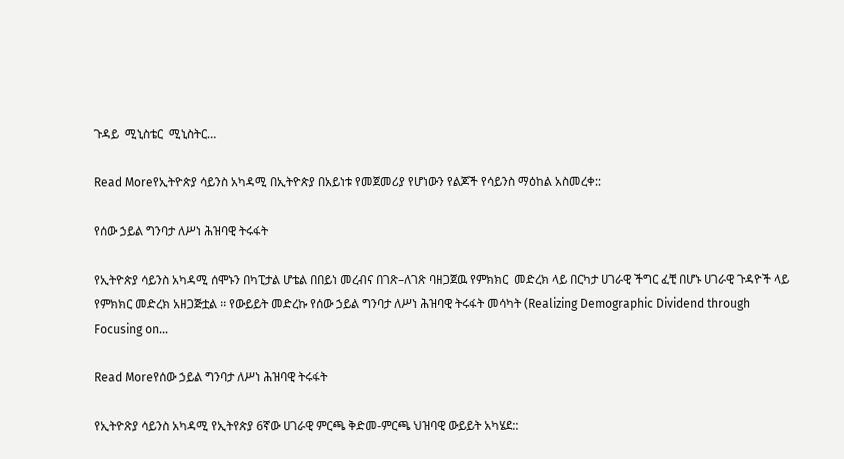ጉዳይ  ሚኒስቴር  ሚኒስትር…

Read Moreየኢትዮጵያ ሳይንስ አካዳሚ በኢትዮጵያ በአይነቱ የመጀመሪያ የሆነውን የልጆች የሳይንስ ማዕከል አስመረቀ::

የሰው ኃይል ግንባታ ለሥነ ሕዝባዊ ትሩፋት

የኢትዮጵያ ሳይንስ አካዳሚ ሰሞኑን በካፒታል ሆቴል በበይነ መረብና በገጽ–ለገጽ ባዘጋጀዉ የምክክር  መድረክ ላይ በርካታ ሀገራዊ ችግር ፈቺ በሆኑ ሀገራዊ ጉዳዮች ላይ የምክክር መድረክ አዘጋጅቷል ፡፡ የውይይት መድረኩ የሰው ኃይል ግንባታ ለሥነ ሕዝባዊ ትሩፋት መሳካት (Realizing Demographic Dividend through Focusing on…

Read Moreየሰው ኃይል ግንባታ ለሥነ ሕዝባዊ ትሩፋት

የኢትዮጽያ ሳይንስ አካዳሚ የኢትየጵያ 6ኛው ሀገራዊ ምርጫ ቅድመ-ምርጫ ህዝባዊ ውይይት አካሄደ::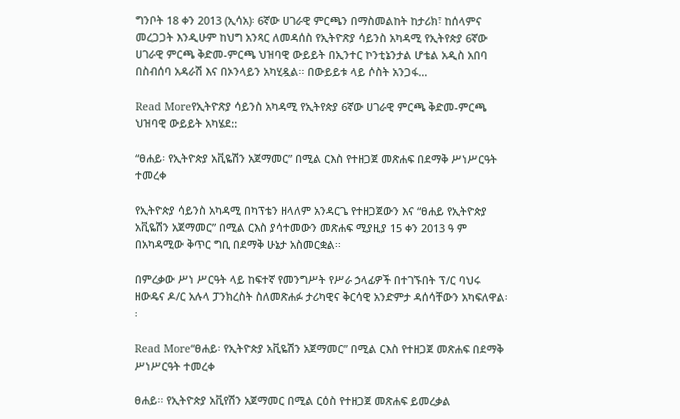ግንቦት 18 ቀን 2013 (ኢሳአ)፡ 6ኛው ሀገራዊ ምርጫን በማስመልከት ከታሪክ፣ ከሰላምና መረጋጋት እንዲሁም ከህግ አንጻር ለመዳሰስ የኢትዮጽያ ሳይንስ አካዳሚ የኢትየጵያ 6ኛው ሀገራዊ ምርጫ ቅድመ-ምርጫ ህዝባዊ ውይይት በኢንተር ኮንቲኔንታል ሆቴል አዲስ አበባ በስብሰባ አዳራሽ እና በኦንላይን አካሂዷል፡፡ በውይይቱ ላይ ሶስት አንጋፋ…

Read Moreየኢትዮጽያ ሳይንስ አካዳሚ የኢትየጵያ 6ኛው ሀገራዊ ምርጫ ቅድመ-ምርጫ ህዝባዊ ውይይት አካሄደ::

“ፀሐይ፡ የኢትዮጵያ አቪዬሽን አጀማመር” በሚል ርእስ የተዘጋጀ መጽሐፍ በደማቅ ሥነሥርዓት ተመረቀ

የኢትዮጵያ ሳይንስ አካዳሚ በካፕቴን ዘላለም አንዳርጌ የተዘጋጀውን እና “ፀሐይ የኢትዮጵያ አቪዬሽን አጀማመር” በሚል ርእስ ያሳተመውን መጽሐፍ ሚያዚያ 15 ቀን 2013 ዓ ም በአካዳሚው ቅጥር ግቢ በደማቅ ሁኔታ አስመርቋል፡፡

በምረቃው ሥነ ሥርዓት ላይ ከፍተኛ የመንግሥት የሥራ ኃላፊዎች በተገኙበት ፕ/ር ባህሩ ዘውዴና ዶ/ር አሉላ ፓንክረስት ስለመጽሐፉ ታሪካዊና ቅርሳዊ አንድምታ ዳሰሳቸውን አካፍለዋል፡፡

Read More“ፀሐይ፡ የኢትዮጵያ አቪዬሽን አጀማመር” በሚል ርእስ የተዘጋጀ መጽሐፍ በደማቅ ሥነሥርዓት ተመረቀ

ፀሐይ፡፡ የኢትዮጵያ አቪየሽን አጀማመር በሚል ርዕስ የተዘጋጀ መጽሐፍ ይመረቃል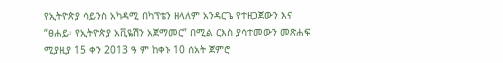የኢትዮጵያ ሳይንስ አካዳሚ በካፕቴን ዘላለም አንዳርጌ የተዘጋጀውን እና “ፀሐይ፡ የኢትዮጵያ አቪዬሽን አጀማመር” በሚል ርእስ ያሳተመውን መጽሐፍ ሚያዚያ 15 ቀን 2013 ዓ ም ከቀኑ 10 ሰአት ጀምሮ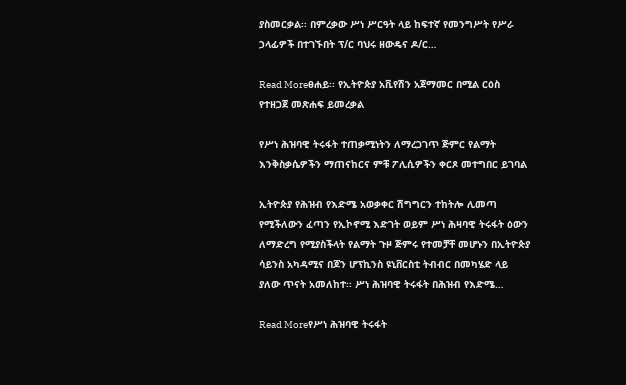ያስመርቃል፡፡ በምረቃው ሥነ ሥርዓት ላይ ከፍተኛ የመንግሥት የሥራ ኃላፊዎች በተገኙበት ፕ/ር ባህሩ ዘውዴና ዶ/ር…

Read Moreፀሐይ፡፡ የኢትዮጵያ አቪየሽን አጀማመር በሚል ርዕስ የተዘጋጀ መጽሐፍ ይመረቃል

የሥነ ሕዝባዊ ትሩፋት ተጠቃሚነትን ለማረጋገጥ ጅምር የልማት እንቅስቃሴዎችን ማጠናከርና ምቹ ፖሊሲዎችን ቀርጾ መተግበር ይገባል

ኢትዮጵያ የሕዝብ የእድሜ አወቃቀር ሽግግርን ተከትሎ ሊመጣ የሚችለውን ፈጣን የኢኮኖሚ እድገት ወይም ሥነ ሕዛባዊ ትሩፋት ዕውን ለማድረግ የሚያስችላት የልማት ጉዞ ጅምሩ የተመቻቸ መሆኑን በኢትዮጵያ ሳይንስ አካዳሚና በጆን ሆፕኪንስ ዩኒቨርስቲ ትብብር በመካሄድ ላይ ያለው ጥናት አመለከተ፡፡ ሥነ ሕዝባዊ ትሩፋት በሕዝብ የእድሜ…

Read Moreየሥነ ሕዝባዊ ትሩፋት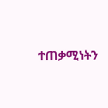ተጠቃሚነትን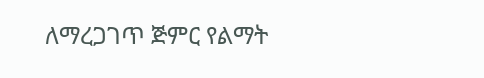ለማረጋገጥ ጅምር የልማት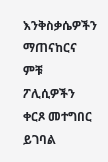እንቅስቃሴዎችን ማጠናከርና ምቹ ፖሊሲዎችን ቀርጾ መተግበር ይገባል